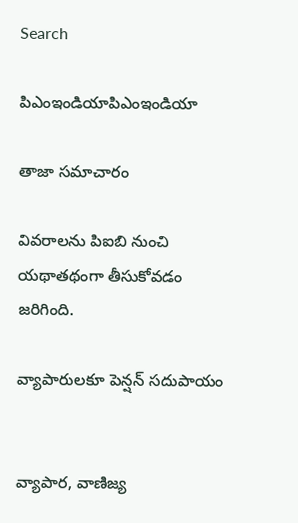Search

పిఎంఇండియాపిఎంఇండియా

తాజా స‌మాచారం

వివరాలను పిఐబి నుంచి యథాతథంగా తీసుకోవడం జరిగింది.

వ్యాపారులకూ పెన్ష‌న్ స‌దుపాయం


వ్యాపార‌, వాణిజ్య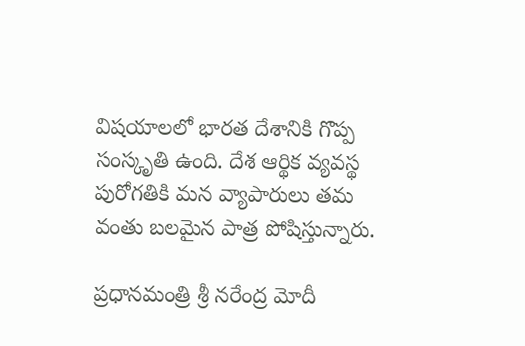విష‌యాల‌లో భార‌త దేశానికి గొప్ప సంస్కృతి ఉంది. దేశ ఆర్థిక వ్య‌వ‌స్థ పురోగ‌తికి మ‌న వ్యాపారులు త‌మ వంతు బ‌ల‌మైన పాత్ర పోషిస్తున్నారు.

ప్ర‌ధాన‌మంత్రి శ్రీ న‌రేంద్ర మోదీ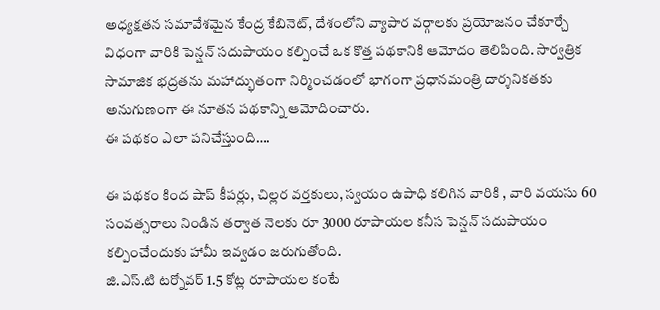అధ్య‌క్ష‌త‌న స‌మావేశ‌మైన కేంద్ర కేబినెట్‌, దేశంలోని వ్యాపార వ‌ర్గాల‌కు ప్ర‌యోజ‌నం చేకూర్చే విధంగా వారికి పెన్ష‌న్ స‌దుపాయం క‌ల్పించే ఒక కొత్త ప‌థ‌కానికి ఆమోదం తెలిపింది. సార్వ‌త్రిక సామాజిక భ‌ద్ర‌త‌ను మ‌హాద్భుతంగా నిర్మించ‌డంలో భాగంగా ప్ర‌ధాన‌మంత్రి దార్శ‌నిక‌త‌కు అనుగుణంగా ఈ నూత‌న ప‌థ‌కాన్ని ఆమోదించారు.
ఈ ప‌థ‌కం ఎలా ప‌నిచేస్తుంది….

ఈ ప‌థ‌కం కింద షాప్ కీప‌ర్లు, చిల్ల‌ర వ‌ర్త‌కులు, స్వ‌యం ఉపాధి క‌లిగిన వారికి , వారి వ‌య‌సు 60 సంవ‌త్స‌రాలు నిండిన త‌ర్వాత నెల‌కు రూ 3000 రూపాయ‌ల క‌నీస‌ పెన్ష‌న్ స‌దుపాయం క‌ల్పించేందుకు హామీ ఇవ్వ‌డం జ‌రుగుతోంది.
జి.ఎస్‌.టి ట‌ర్నోవ‌ర్ 1.5 కోట్ల రూపాయ‌ల కంటే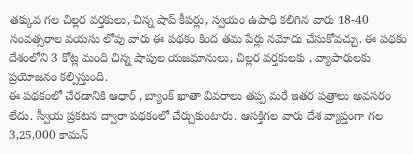త‌క్కువ గ‌ల చిల్ల‌ర వ‌ర్త‌కులు, చిన్న షాప్ కీప‌ర్లు, స్వ‌యం ఉపాధి క‌లిగిన వారు 18-40 సంవ‌త్స‌రాల వ‌య‌సు లోపు వారు ఈ ప‌థ‌కం కింద త‌మ పేర్లు న‌మోదు చేసుకోవ‌చ్చు. ఈ ప‌థ‌కం దేశంలోని 3 కోట్ల మంది చిన్న షాపుల య‌జ‌మానులు, చిల్ల‌ర వ‌ర్త‌కుల‌కు , వ్యాపారుల‌కు ప్ర‌యోజ‌నం క‌ల్పిస్తుంది.
ఈ ప‌థ‌కంలో చేర‌డానికి ఆధార్ , బ్యాంక్ ఖాతా వివ‌రాలు త‌ప్ప మ‌రే ఇత‌ర ప‌త్రాలు అవ‌స‌రం లేదు. స్వీయ ప్ర‌క‌ట‌న ద్వారా ప‌థ‌కంలో చేర్చుకుంటారు. ఆస‌క్తిగ‌ల వారు దేశ వ్యాప్తంగా గ‌ల 3,25,000 కామ‌న్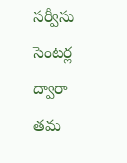స‌ర్వీసు సెంట‌ర్ల ద్వారా త‌మ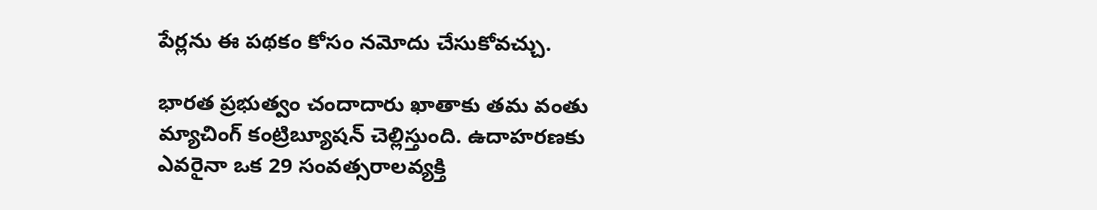పేర్ల‌ను ఈ ప‌థ‌కం కోసం న‌మోదు చేసుకోవ‌చ్చు.

భార‌త ప్ర‌భుత్వం చందాదారు ఖాతాకు త‌మ వంతు మ్యాచింగ్ కంట్రిబ్యూష‌న్ చెల్లిస్తుంది. ఉదాహ‌ర‌ణ‌కు ఎవ‌రైనా ఒక 29 సంవ‌త్స‌రాల‌వ్య‌క్తి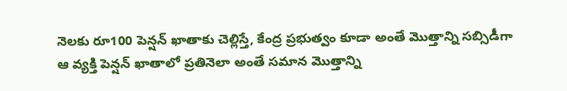నెల‌కు రూ100 పెన్ష‌న్ ఖాతాకు చెల్లిస్తే, కేంద్ర ప్ర‌భుత్వం కూడా అంతే మొత్తాన్ని స‌బ్సిడీగా ఆ వ్య‌క్తి పెన్ష‌న్ ఖాతాలో ప్ర‌తినెలా అంతే స‌మాన మొత్తాన్ని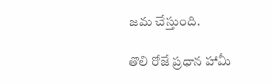జ‌మ చేస్తుంది.

తొలి రోజే ప్ర‌ధాన హామీ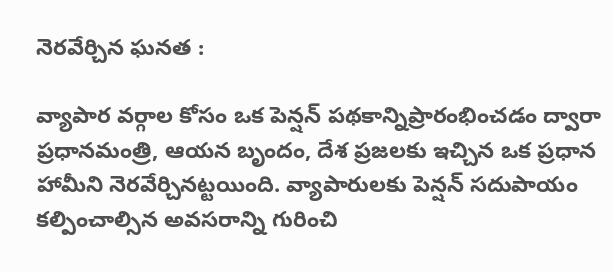నెర‌వేర్చిన ఘ‌న‌త :

వ్యాపార వ‌ర్గాల కోసం ఒక పెన్ష‌న్ ప‌థ‌కాన్నిప్రారంభించ‌డం ద్వారా ప్ర‌ధాన‌మంత్రి, ఆయ‌న బృందం, దేశ ప్ర‌జ‌ల‌కు ఇచ్చిన ఒక ప్ర‌ధాన హామీని నెర‌వేర్చిన‌ట్ట‌యింది. వ్యాపారుల‌కు పెన్ష‌న్ స‌దుపాయం క‌ల్పించాల్సిన అవ‌స‌రాన్ని గురించి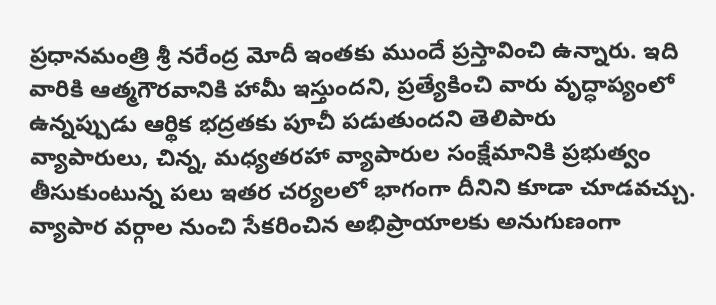ప్ర‌ధాన‌మంత్రి శ్రీ న‌రేంద్ర మోదీ ఇంత‌కు ముందే ప్ర‌స్తావించి ఉన్నారు. ఇది వారికి ఆత్మ‌గౌర‌వానికి హామీ ఇస్తుంద‌ని, ప్ర‌త్యేకించి వారు వృద్ధాప్యంలో ఉన్న‌ప్పుడు ఆర్థిక భ‌ద్ర‌త‌కు పూచీ ప‌డుతుంద‌ని తెలిపారు
వ్యాపారులు, చిన్న‌, మ‌ధ్య‌త‌ర‌హా వ్యాపారుల సంక్షేమానికి ప్ర‌భుత్వం తీసుకుంటున్న ప‌లు ఇత‌ర చ‌ర్య‌ల‌లో భాగంగా దీనిని కూడా చూడ‌వ‌చ్చు. వ్యాపార వ‌ర్గాల నుంచి సేక‌రించిన అభిప్రాయాల‌కు అనుగుణంగా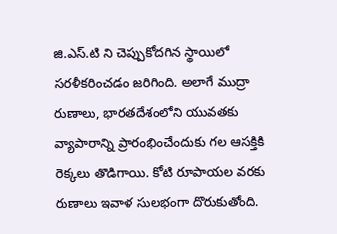జి.ఎస్‌.టి ని చెప్పుకోద‌గిన స్థాయిలో స‌ర‌ళీక‌రించ‌డం జ‌రిగింది. అలాగే ముద్రా రుణాలు, భార‌త‌దేశంలోని యువ‌త‌కు వ్యాపారాన్ని ప్రారంభించేందుకు గ‌ల ఆస‌క్తికి రెక్క‌లు తొడిగాయి. కోటి రూపాయ‌ల వ‌ర‌కు రుణాలు ఇవాళ సుల‌భంగా దొరుకుతోంది.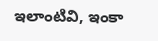ఇలాంటివి, ఇంకా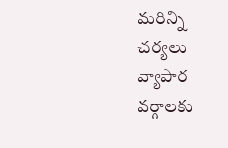మ‌రిన్ని చ‌ర్య‌లు వ్యాపార వ‌ర్గాల‌కు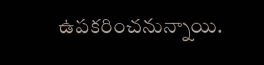ఉప‌క‌రించ‌నున్నాయి.